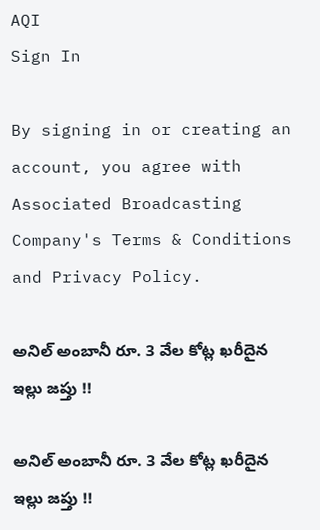AQI
Sign In

By signing in or creating an account, you agree with Associated Broadcasting Company's Terms & Conditions and Privacy Policy.

అనిల్‌ అంబానీ రూ. 3 వేల కోట్ల ఖరీదైన ఇల్లు జప్తు !!

అనిల్‌ అంబానీ రూ. 3 వేల కోట్ల ఖరీదైన ఇల్లు జప్తు !!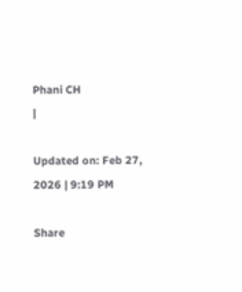Phani CH
|

Updated on: Feb 27, 2026 | 9:19 PM

Share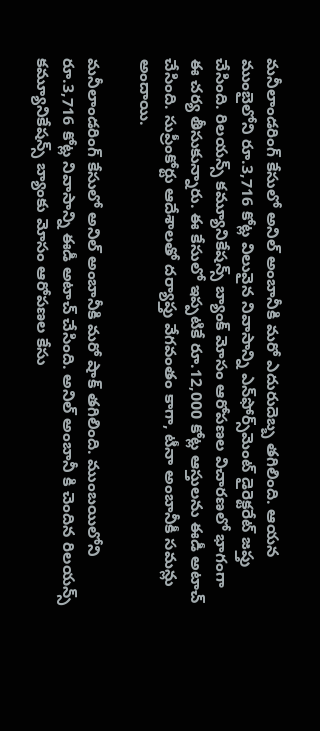మనీలాండరింగ్ కేసులో అనిల్ అంబానీకి మరో ఎదురుదెబ్బ తగిలింది. ఆయన ముంబైలోని రూ.3,716 కోట్ల విలువైన నివాసాన్ని ఎన్‌ఫోర్స్‌మెంట్ డైరెక్టరేట్ జప్తు చేసింది. రిలయన్స్ కమ్యూనికేషన్స్ బ్యాంక్ మోసం ఆరోపణల విచారణలో భాగంగా ఈ చర్య తీసుకున్నారు. ఈ కేసులో ఇప్పటికే రూ.12,000 కోట్ల ఆస్తులను ఈడీ అటాచ్ చేసింది. సుప్రీంకోర్టు ఆదేశాలతో దర్యాప్తు వేగవంతం కాగా, టీనా అంబానీకీ సమన్లు అందాయి.

మనీలాండరింగ్‌ కేసులో అనిల్‌ అంబానీకి మరో షాక్ తగిలింది. ముంబయిలోని రూ.3,716 కోట్ల నివాసాన్ని ఈడీ అటాచ్ చేసింది. అనిల్ అంబానీ కి చెందిన రిలయన్స్ కమ్యూనికేషన్స్ బ్యాంకు మోసం ఆరోపణల కేసు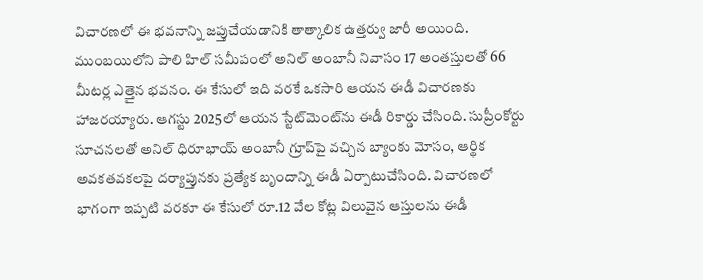విచారణలో ఈ భవనాన్ని జప్తుచేయడానికి తాత్కాలిక ఉత్తర్వు జారీ అయింది. ముంబయిలోని పాలి హిల్ సమీపంలో అనిల్ అంబానీ నివాసం 17 అంతస్తులతో 66 మీటర్ల ఎత్తైన భవనం. ఈ కేసులో ఇది వరకే ఒకసారి ఆయన ఈడీ విచారణకు హాజరయ్యారు. ఆగస్టు 2025లో ఆయన స్టేట్‌మెంట్‌ను ఈడీ రికార్డు చేసింది. సుప్రీంకోర్టు సూచనలతో అనిల్ ధిరూభాయ్ అంబానీ గ్రూప్‌పై వచ్చిన బ్యాంకు మోసం, ఆర్థిక అవకతవకలపై దర్యాప్తునకు ప్రత్యేక బృందాన్ని ఈడీ ఏర్పాటుచేసింది. విచారణలో భాగంగా ఇప్పటి వరకూ ఈ కేసులో రూ.12 వేల కోట్ల విలువైన ఆస్తులను ఈడీ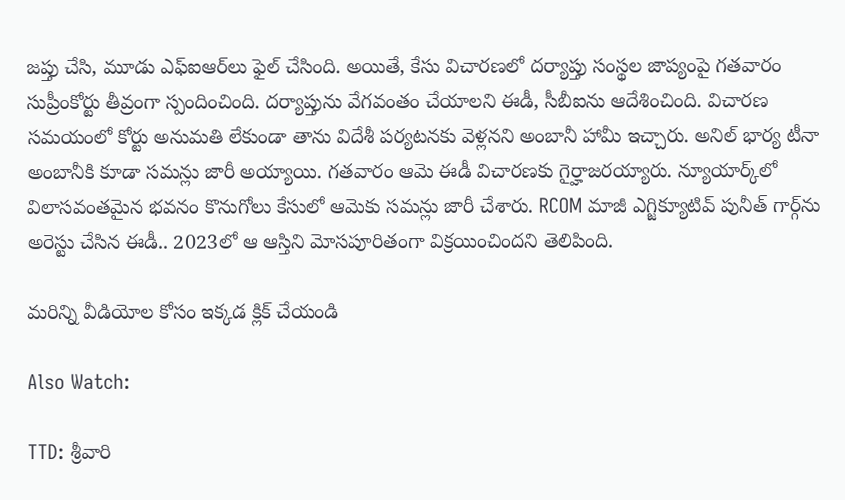జప్తు చేసి, మూడు ఎఫ్ఐఆర్‌లు ఫైల్ చేసింది. అయితే, కేసు విచారణలో దర్యాప్తు సంస్థల జాప్యంపై గతవారం సుప్రీంకోర్టు తీవ్రంగా స్పందించింది. దర్యాప్తును వేగవంతం చేయాలని ఈడీ, సీబీఐను ఆదేశించింది. విచారణ సమయంలో కోర్టు అనుమతి లేకుండా తాను విదేశీ పర్యటనకు వెళ్లనని అంబానీ హామీ ఇచ్చారు. అనిల్ భార్య టీనా అంబానీకి కూడా సమన్లు జారీ అయ్యాయి. గతవారం ఆమె ఈడీ విచారణకు గైర్హాజరయ్యారు. న్యూయార్క్‌లో విలాసవంతమైన భవనం కొనుగోలు కేసులో ఆమెకు సమన్లు జారీ చేశారు. RCOM మాజీ ఎగ్జిక్యూటివ్ పునీత్ గార్గ్‌ను అరెస్టు చేసిన ఈడీ.. 2023లో ఆ ఆస్తిని మోసపూరితంగా విక్రయించిందని తెలిపింది.

మరిన్ని వీడియోల కోసం ఇక్కడ క్లిక్ చేయండి

Also Watch:

TTD: శ్రీవారి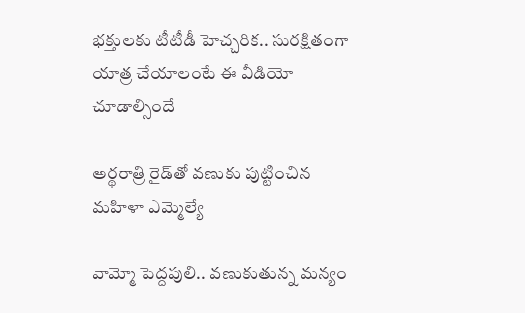భక్తులకు టీటీడీ హెచ్చరిక.. సురక్షితంగా యాత్ర చేయాలంటే ఈ వీడియో చూడాల్సిందే

అర్థరాత్రి ‌రైడ్‌తో వణుకు పుట్టించిన మహిళా ఎమ్మెల్యే

వామ్మో పెద్దపులి.. వణుకుతున్న మన్యం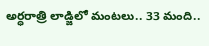అర్ధరాత్రి లాడ్జిలో మంటలు.. 33 మంది..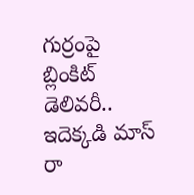గుర్రంపై బ్లింకిట్ డెలివరీ.. ఇదెక్కడి మాస్ రా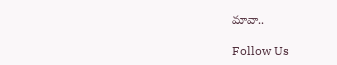మావా..

Follow Us